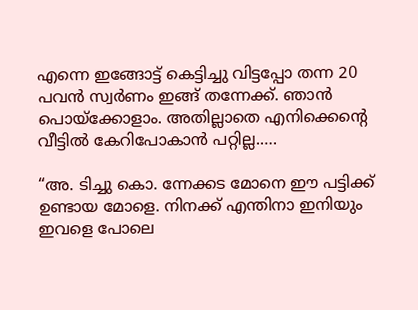എന്നെ ഇങ്ങോട്ട് കെട്ടിച്ചു വിട്ടപ്പോ തന്ന 20 പവൻ സ്വർണം ഇങ്ങ് തന്നേക്ക്. ഞാൻ പൊയ്ക്കോളാം. അതില്ലാതെ എനിക്കെന്റെ വീട്ടിൽ കേറിപോകാൻ പറ്റില്ല.….

“അ. ടിച്ചു കൊ. ന്നേക്കട മോനെ ഈ പട്ടിക്ക് ഉണ്ടായ മോളെ. നിനക്ക് എന്തിനാ ഇനിയും ഇവളെ പോലെ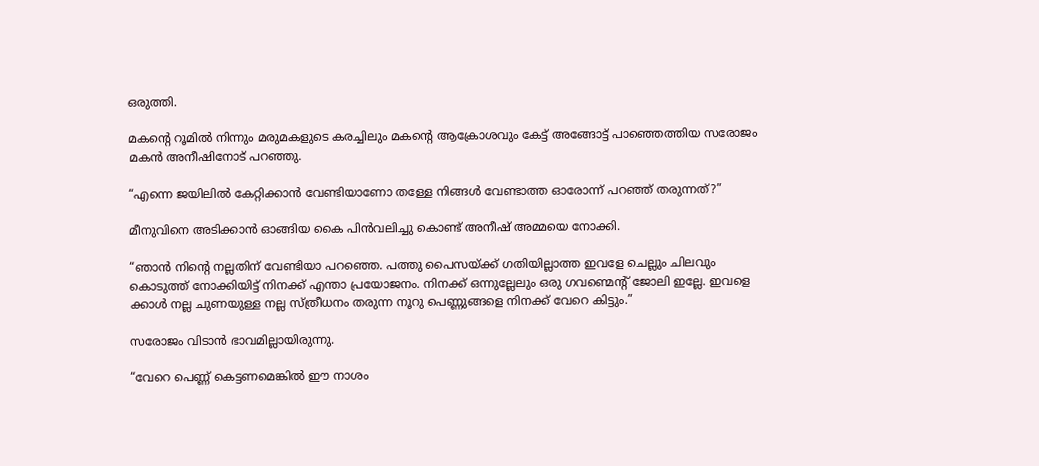ഒരുത്തി.

മകന്റെ റൂമിൽ നിന്നും മരുമകളുടെ കരച്ചിലും മകന്റെ ആക്രോശവും കേട്ട് അങ്ങോട്ട് പാഞ്ഞെത്തിയ സരോജം മകൻ അനീഷിനോട് പറഞ്ഞു.

“എന്നെ ജയിലിൽ കേറ്റിക്കാൻ വേണ്ടിയാണോ തള്ളേ നിങ്ങൾ വേണ്ടാത്ത ഓരോന്ന് പറഞ്ഞ് തരുന്നത്?”

മീനുവിനെ അടിക്കാൻ ഓങ്ങിയ കൈ പിൻവലിച്ചു കൊണ്ട് അനീഷ് അമ്മയെ നോക്കി.

“ഞാൻ നിന്റെ നല്ലതിന് വേണ്ടിയാ പറഞ്ഞെ. പത്തു പൈസയ്ക്ക് ഗതിയില്ലാത്ത ഇവളേ ചെല്ലും ചിലവും കൊടുത്ത് നോക്കിയിട്ട് നിനക്ക് എന്താ പ്രയോജനം. നിനക്ക് ഒന്നുല്ലേലും ഒരു ഗവണ്മെന്റ് ജോലി ഇല്ലേ. ഇവളെ ക്കാൾ നല്ല ചുണയുള്ള നല്ല സ്ത്രീധനം തരുന്ന നൂറു പെണ്ണുങ്ങളെ നിനക്ക് വേറെ കിട്ടും.”

സരോജം വിടാൻ ഭാവമില്ലായിരുന്നു.

“വേറെ പെണ്ണ് കെട്ടണമെങ്കിൽ ഈ നാശം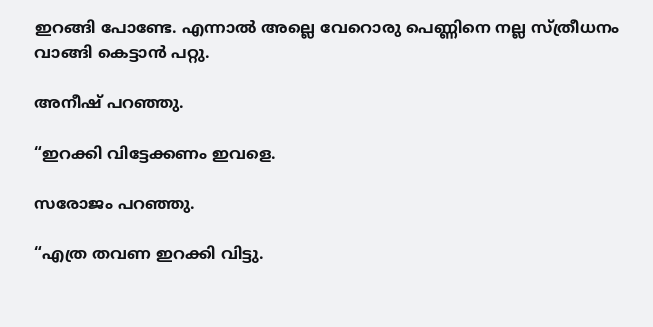ഇറങ്ങി പോണ്ടേ. എന്നാൽ അല്ലെ വേറൊരു പെണ്ണിനെ നല്ല സ്ത്രീധനം വാങ്ങി കെട്ടാൻ പറ്റു.

അനീഷ് പറഞ്ഞു.

“ഇറക്കി വിട്ടേക്കണം ഇവളെ.

സരോജം പറഞ്ഞു.

“എത്ര തവണ ഇറക്കി വിട്ടു.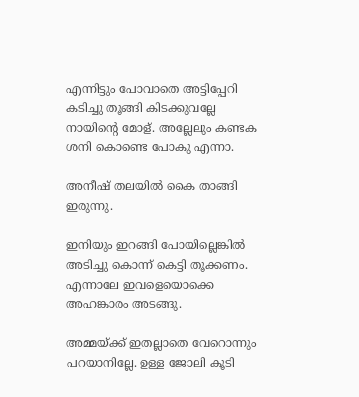എന്നിട്ടും പോവാതെ അട്ടിപ്പേറി കടിച്ചു തൂങ്ങി കിടക്കുവല്ലേ നായിന്റെ മോള്. അല്ലേലും കണ്ടക ശനി കൊണ്ടെ പോകു എന്നാ.

അനീഷ് തലയിൽ കൈ താങ്ങി ഇരുന്നു.

ഇനിയും ഇറങ്ങി പോയില്ലെങ്കിൽ അടിച്ചു കൊന്ന് കെട്ടി തൂക്കണം. എന്നാലേ ഇവളെയൊക്കെ അഹങ്കാരം അടങ്ങു.

അമ്മയ്ക്ക് ഇതല്ലാതെ വേറൊന്നും പറയാനില്ലേ. ഉള്ള ജോലി കൂടി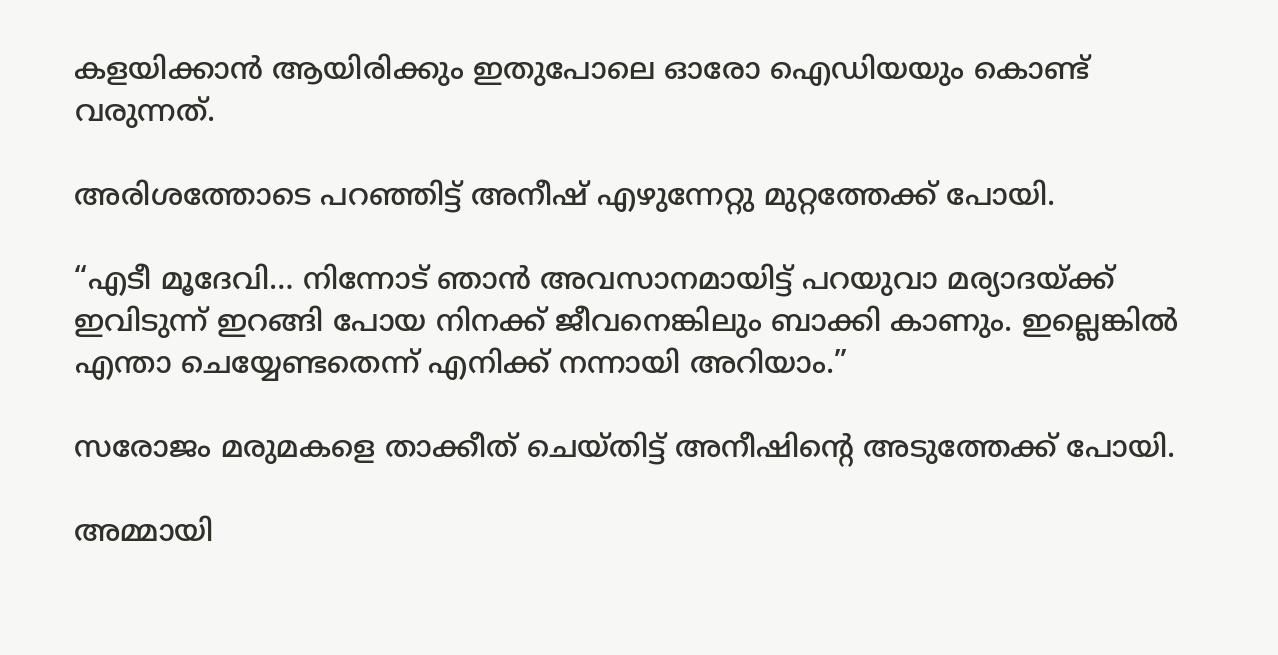കളയിക്കാൻ ആയിരിക്കും ഇതുപോലെ ഓരോ ഐഡിയയും കൊണ്ട് വരുന്നത്.

അരിശത്തോടെ പറഞ്ഞിട്ട് അനീഷ് എഴുന്നേറ്റു മുറ്റത്തേക്ക് പോയി.

“എടീ മൂദേവി… നിന്നോട് ഞാൻ അവസാനമായിട്ട് പറയുവാ മര്യാദയ്ക്ക് ഇവിടുന്ന് ഇറങ്ങി പോയ നിനക്ക് ജീവനെങ്കിലും ബാക്കി കാണും. ഇല്ലെങ്കിൽ എന്താ ചെയ്യേണ്ടതെന്ന് എനിക്ക് നന്നായി അറിയാം.”

സരോജം മരുമകളെ താക്കീത് ചെയ്തിട്ട് അനീഷിന്റെ അടുത്തേക്ക് പോയി.

അമ്മായി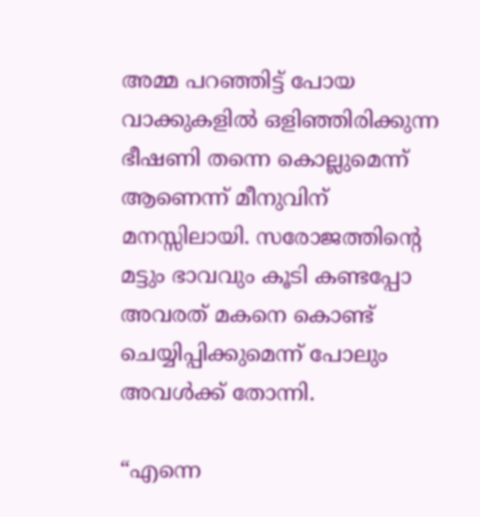അമ്മ പറഞ്ഞിട്ട് പോയ വാക്കുകളിൽ ഒളിഞ്ഞിരിക്കുന്ന ഭീഷണി തന്നെ കൊല്ലുമെന്ന് ആണെന്ന് മീനുവിന് മനസ്സിലായി. സരോജത്തിന്റെ മട്ടും ഭാവവും കൂടി കണ്ടപ്പോ അവരത് മകനെ കൊണ്ട് ചെയ്യിപ്പിക്കുമെന്ന് പോലും അവൾക്ക് തോന്നി.

“എന്നെ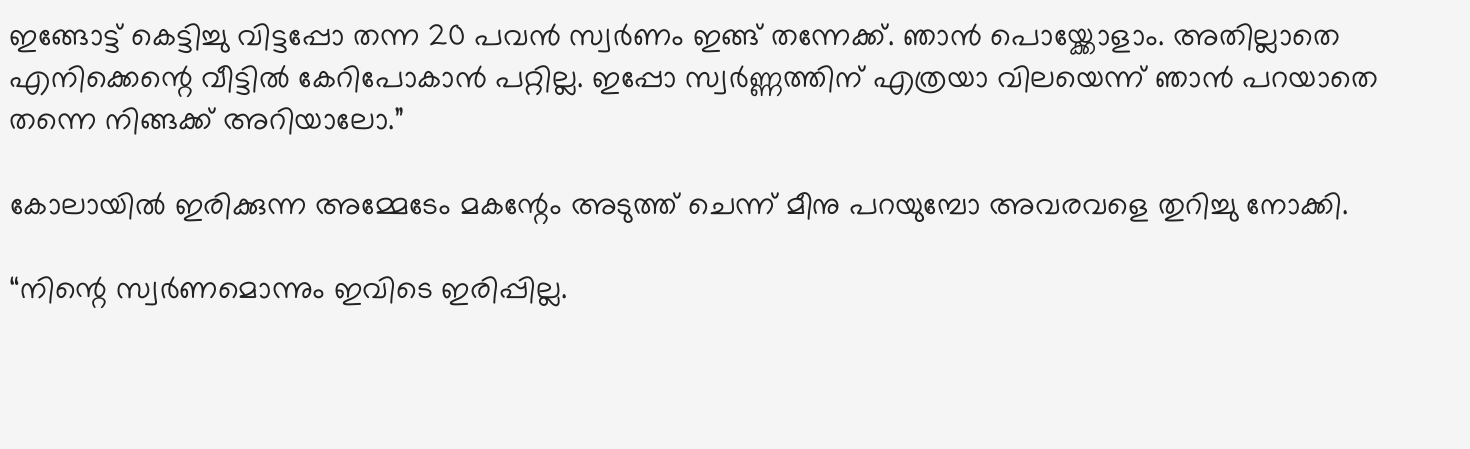ഇങ്ങോട്ട് കെട്ടിച്ചു വിട്ടപ്പോ തന്ന 20 പവൻ സ്വർണം ഇങ്ങ് തന്നേക്ക്. ഞാൻ പൊയ്ക്കോളാം. അതില്ലാതെ എനിക്കെന്റെ വീട്ടിൽ കേറിപോകാൻ പറ്റില്ല. ഇപ്പോ സ്വർണ്ണത്തിന് എത്രയാ വിലയെന്ന് ഞാൻ പറയാതെ തന്നെ നിങ്ങക്ക് അറിയാലോ.”

കോലായിൽ ഇരിക്കുന്ന അമ്മേടേം മകന്റേം അടുത്ത് ചെന്ന് മീനു പറയുമ്പോ അവരവളെ തുറിച്ചു നോക്കി.

“നിന്റെ സ്വർണമൊന്നും ഇവിടെ ഇരിപ്പില്ല.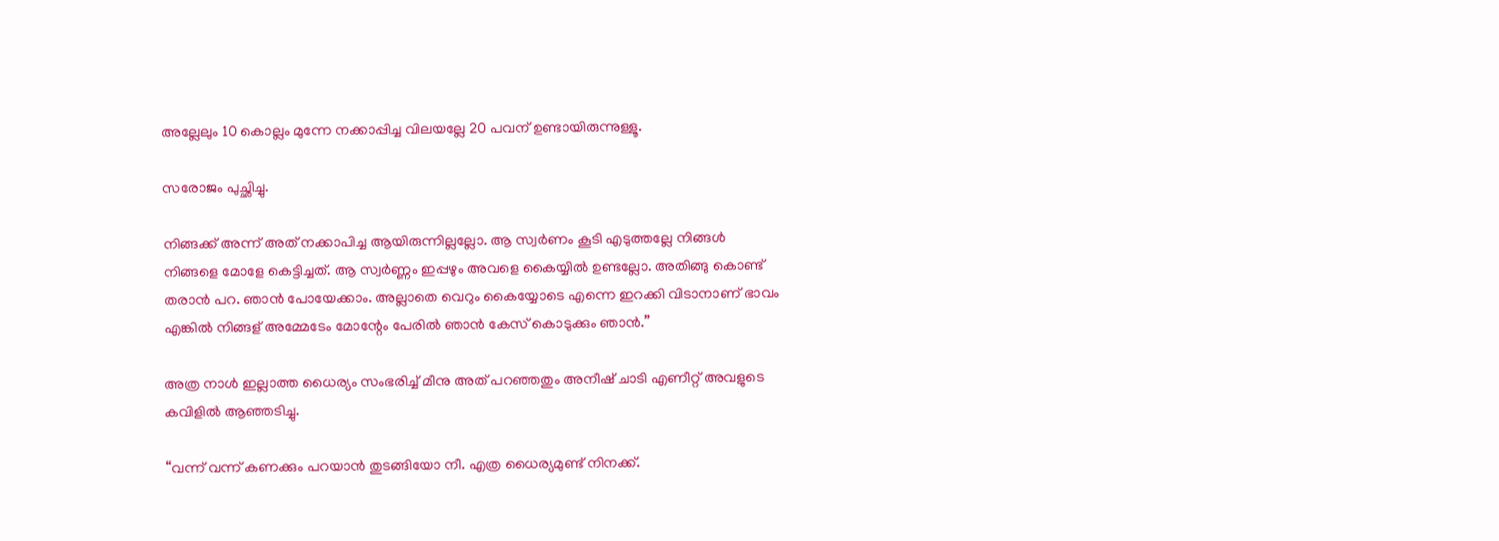അല്ലേലും 10 കൊല്ലം മുന്നേ നക്കാപ്പിച്ച വിലയല്ലേ 20 പവന് ഉണ്ടായിരുന്നുള്ളൂ.

സരോജം പുച്ഛിച്ചു.

നിങ്ങക്ക് അന്ന് അത് നക്കാപിച്ച ആയിരുന്നില്ലല്ലോ. ആ സ്വർണം കൂടി എടുത്തല്ലേ നിങ്ങൾ നിങ്ങളെ മോളേ കെട്ടിച്ചത്. ആ സ്വർണ്ണം ഇപ്പഴും അവളെ കൈയ്യിൽ ഉണ്ടല്ലോ. അതിങ്ങു കൊണ്ട് തരാൻ പറ. ഞാൻ പോയേക്കാം. അല്ലാതെ വെറും കൈയ്യോടെ എന്നെ ഇറക്കി വിടാനാണ് ഭാവം എങ്കിൽ നിങ്ങള് അമ്മേടേം മോന്റേം പേരിൽ ഞാൻ കേസ് കൊടുക്കും ഞാൻ.”

അത്ര നാൾ ഇല്ലാത്ത ധൈര്യം സംഭരിച്ച് മീനു അത് പറഞ്ഞതും അനീഷ് ചാടി എണീറ്റ് അവളുടെ കവിളിൽ ആഞ്ഞടിച്ചു.

“വന്ന് വന്ന് കണക്കും പറയാൻ തുടങ്ങിയോ നീ. എത്ര ധൈര്യമുണ്ട് നിനക്ക്.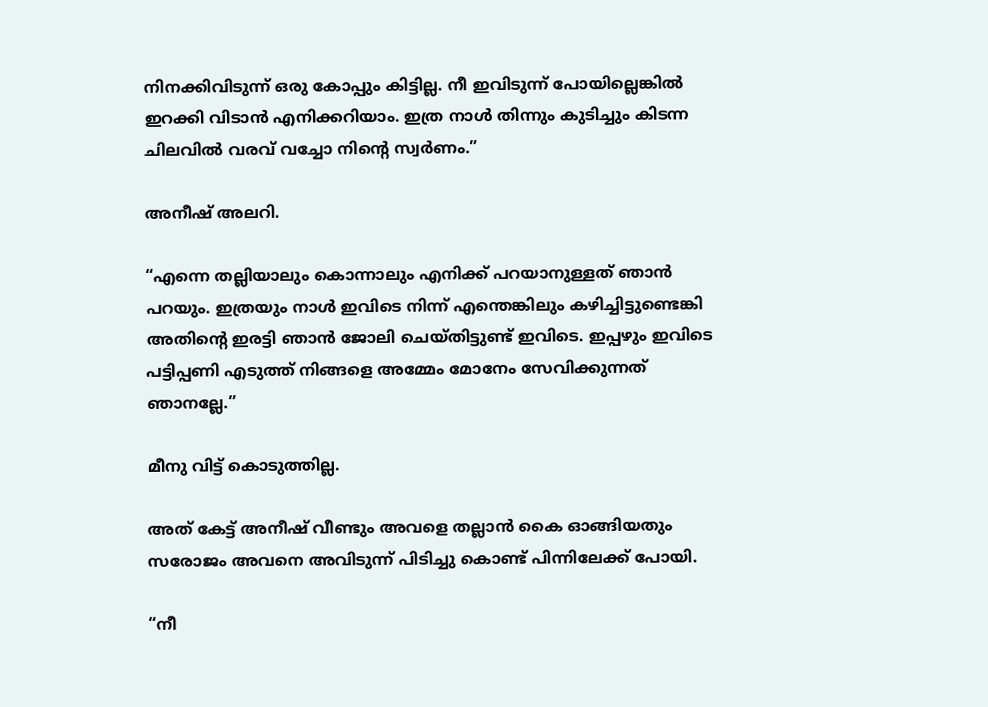നിനക്കിവിടുന്ന് ഒരു കോപ്പും കിട്ടില്ല. നീ ഇവിടുന്ന് പോയില്ലെങ്കിൽ ഇറക്കി വിടാൻ എനിക്കറിയാം. ഇത്ര നാൾ തിന്നും കുടിച്ചും കിടന്ന ചിലവിൽ വരവ് വച്ചോ നിന്റെ സ്വർണം.”

അനീഷ് അലറി.

“എന്നെ തല്ലിയാലും കൊന്നാലും എനിക്ക് പറയാനുള്ളത് ഞാൻ പറയും. ഇത്രയും നാൾ ഇവിടെ നിന്ന് എന്തെങ്കിലും കഴിച്ചിട്ടുണ്ടെങ്കി അതിന്റെ ഇരട്ടി ഞാൻ ജോലി ചെയ്തിട്ടുണ്ട് ഇവിടെ. ഇപ്പഴും ഇവിടെ പട്ടിപ്പണി എടുത്ത് നിങ്ങളെ അമ്മേം മോനേം സേവിക്കുന്നത് ഞാനല്ലേ.”

മീനു വിട്ട് കൊടുത്തില്ല.

അത് കേട്ട് അനീഷ് വീണ്ടും അവളെ തല്ലാൻ കൈ ഓങ്ങിയതും സരോജം അവനെ അവിടുന്ന് പിടിച്ചു കൊണ്ട് പിന്നിലേക്ക് പോയി.

“നീ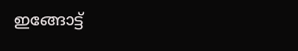ഇങ്ങോട്ട്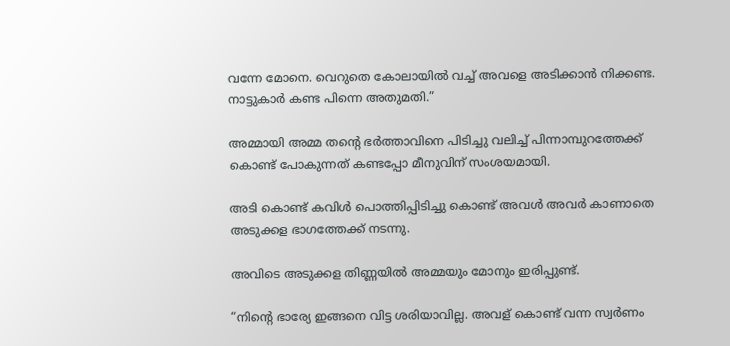വന്നേ മോനെ. വെറുതെ കോലായിൽ വച്ച് അവളെ അടിക്കാൻ നിക്കണ്ട. നാട്ടുകാർ കണ്ട പിന്നെ അതുമതി.”

അമ്മായി അമ്മ തന്റെ ഭർത്താവിനെ പിടിച്ചു വലിച്ച് പിന്നാമ്പുറത്തേക്ക് കൊണ്ട് പോകുന്നത് കണ്ടപ്പോ മീനുവിന് സംശയമായി.

അടി കൊണ്ട് കവിൾ പൊത്തിപ്പിടിച്ചു കൊണ്ട് അവൾ അവർ കാണാതെ അടുക്കള ഭാഗത്തേക്ക്‌ നടന്നു.

അവിടെ അടുക്കള തിണ്ണയിൽ അമ്മയും മോനും ഇരിപ്പുണ്ട്.

“നിന്റെ ഭാര്യേ ഇങ്ങനെ വിട്ട ശരിയാവില്ല. അവള് കൊണ്ട് വന്ന സ്വർണം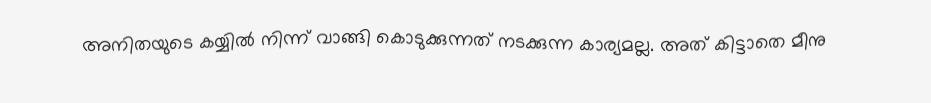അനിതയുടെ കയ്യിൽ നിന്ന് വാങ്ങി കൊടുക്കുന്നത് നടക്കുന്ന കാര്യമല്ല. അത് കിട്ടാതെ മീനു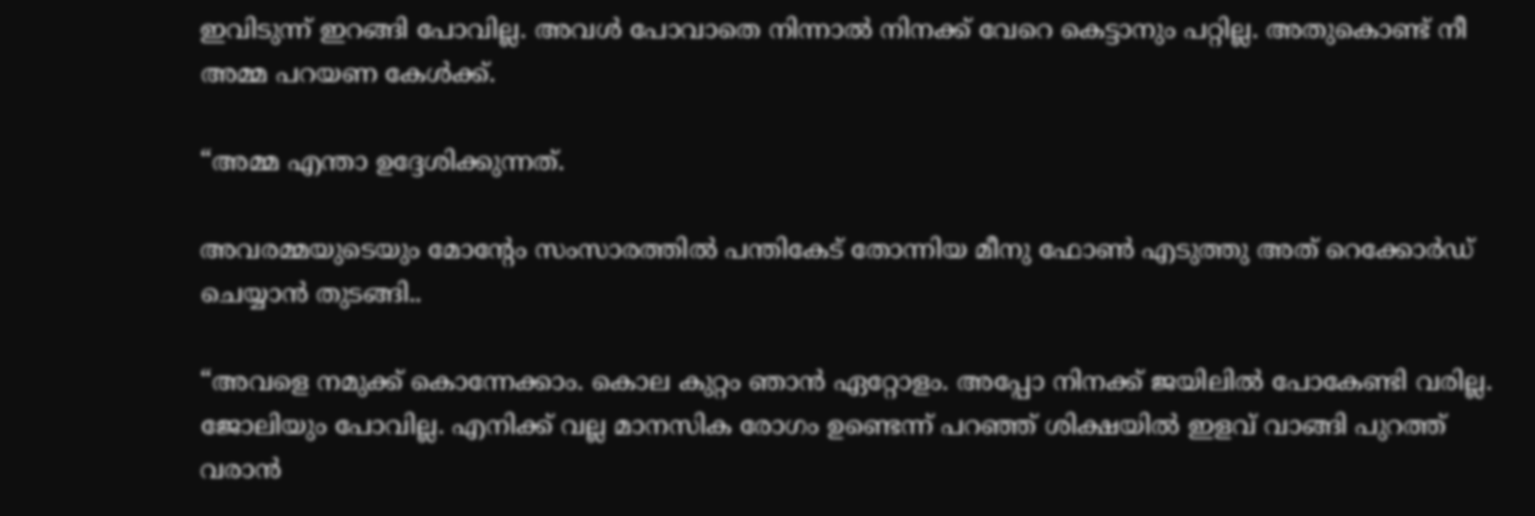ഇവിടുന്ന് ഇറങ്ങി പോവില്ല. അവൾ പോവാതെ നിന്നാൽ നിനക്ക് വേറെ കെട്ടാനും പറ്റില്ല. അതുകൊണ്ട് നീ അമ്മ പറയണ കേൾക്ക്.

“അമ്മ എന്താ ഉദ്ദേശിക്കുന്നത്.

അവരമ്മയുടെയും മോന്റേം സംസാരത്തിൽ പന്തികേട് തോന്നിയ മീനു ഫോൺ എടുത്തു അത് റെക്കോർഡ് ചെയ്യാൻ തുടങ്ങി..

“അവളെ നമുക്ക് കൊന്നേക്കാം. കൊല കുറ്റം ഞാൻ ഏറ്റോളം. അപ്പോ നിനക്ക് ജയിലിൽ പോകേണ്ടി വരില്ല. ജോലിയും പോവില്ല. എനിക്ക് വല്ല മാനസിക രോഗം ഉണ്ടെന്ന് പറഞ്ഞ് ശിക്ഷയിൽ ഇളവ് വാങ്ങി പുറത്ത് വരാൻ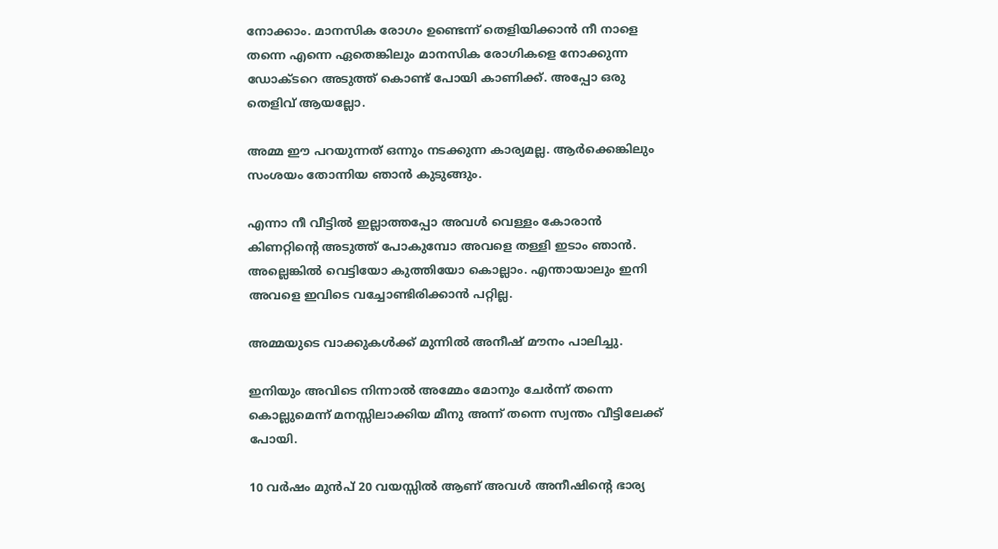നോക്കാം. മാനസിക രോഗം ഉണ്ടെന്ന് തെളിയിക്കാൻ നീ നാളെ തന്നെ എന്നെ ഏതെങ്കിലും മാനസിക രോഗികളെ നോക്കുന്ന ഡോക്ടറെ അടുത്ത് കൊണ്ട് പോയി കാണിക്ക്. അപ്പോ ഒരു തെളിവ് ആയല്ലോ.

അമ്മ ഈ പറയുന്നത് ഒന്നും നടക്കുന്ന കാര്യമല്ല. ആർക്കെങ്കിലും സംശയം തോന്നിയ ഞാൻ കുടുങ്ങും.

എന്നാ നീ വീട്ടിൽ ഇല്ലാത്തപ്പോ അവൾ വെള്ളം കോരാൻ കിണറ്റിന്റെ അടുത്ത് പോകുമ്പോ അവളെ തള്ളി ഇടാം ഞാൻ. അല്ലെങ്കിൽ വെട്ടിയോ കുത്തിയോ കൊല്ലാം. എന്തായാലും ഇനി അവളെ ഇവിടെ വച്ചോണ്ടിരിക്കാൻ പറ്റില്ല.

അമ്മയുടെ വാക്കുകൾക്ക് മുന്നിൽ അനീഷ് മൗനം പാലിച്ചു.

ഇനിയും അവിടെ നിന്നാൽ അമ്മേം മോനും ചേർന്ന് തന്നെ കൊല്ലുമെന്ന് മനസ്സിലാക്കിയ മീനു അന്ന് തന്നെ സ്വന്തം വീട്ടിലേക്ക് പോയി.

10 വർഷം മുൻപ് 20 വയസ്സിൽ ആണ് അവൾ അനീഷിന്റെ ഭാര്യ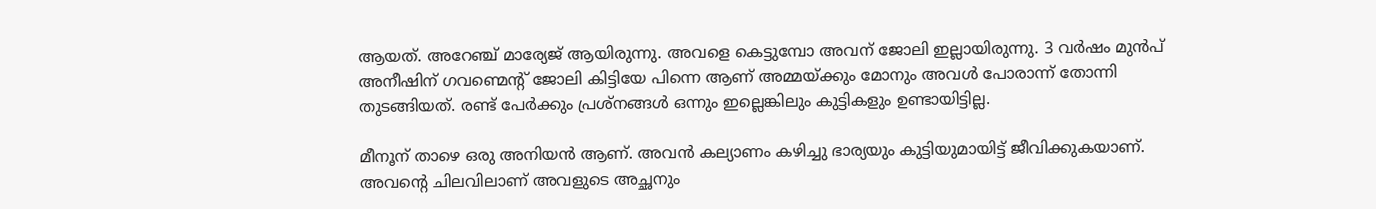ആയത്. അറേഞ്ച് മാര്യേജ് ആയിരുന്നു. അവളെ കെട്ടുമ്പോ അവന് ജോലി ഇല്ലായിരുന്നു. 3 വർഷം മുൻപ് അനീഷിന് ഗവണ്മെന്റ് ജോലി കിട്ടിയേ പിന്നെ ആണ് അമ്മയ്ക്കും മോനും അവൾ പോരാന്ന് തോന്നി തുടങ്ങിയത്. രണ്ട് പേർക്കും പ്രശ്നങ്ങൾ ഒന്നും ഇല്ലെങ്കിലും കുട്ടികളും ഉണ്ടായിട്ടില്ല.

മീനൂന് താഴെ ഒരു അനിയൻ ആണ്. അവൻ കല്യാണം കഴിച്ചു ഭാര്യയും കുട്ടിയുമായിട്ട് ജീവിക്കുകയാണ്. അവന്റെ ചിലവിലാണ് അവളുടെ അച്ഛനും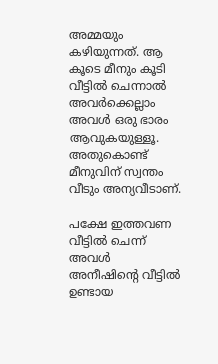അമ്മയും കഴിയുന്നത്. ആ കൂടെ മീനും കൂടി വീട്ടിൽ ചെന്നാൽ അവർക്കെല്ലാം അവൾ ഒരു ഭാരം ആവുകയുള്ളൂ. അതുകൊണ്ട് മീനുവിന് സ്വന്തം വീടും അന്യവീടാണ്.

പക്ഷേ ഇത്തവണ വീട്ടിൽ ചെന്ന് അവൾ അനീഷിന്റെ വീട്ടിൽ ഉണ്ടായ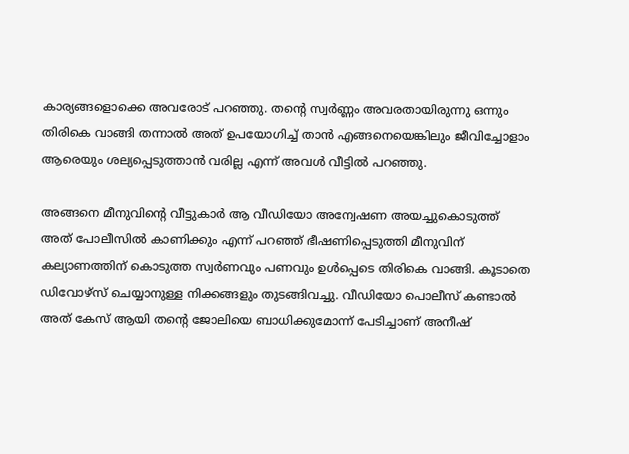കാര്യങ്ങളൊക്കെ അവരോട് പറഞ്ഞു. തന്റെ സ്വർണ്ണം അവരതായിരുന്നു ഒന്നും തിരികെ വാങ്ങി തന്നാൽ അത് ഉപയോഗിച്ച് താൻ എങ്ങനെയെങ്കിലും ജീവിച്ചോളാം ആരെയും ശല്യപ്പെടുത്താൻ വരില്ല എന്ന് അവൾ വീട്ടിൽ പറഞ്ഞു.

അങ്ങനെ മീനുവിന്റെ വീട്ടുകാർ ആ വീഡിയോ അന്വേഷണ അയച്ചുകൊടുത്ത് അത് പോലീസിൽ കാണിക്കും എന്ന് പറഞ്ഞ് ഭീഷണിപ്പെടുത്തി മീനുവിന് കല്യാണത്തിന് കൊടുത്ത സ്വർണവും പണവും ഉൾപ്പെടെ തിരികെ വാങ്ങി. കൂടാതെ ഡിവോഴ്സ് ചെയ്യാനുള്ള നിക്കങ്ങളും തുടങ്ങിവച്ചു. വീഡിയോ പൊലീസ് കണ്ടാൽ അത് കേസ് ആയി തന്റെ ജോലിയെ ബാധിക്കുമോന്ന് പേടിച്ചാണ് അനീഷ്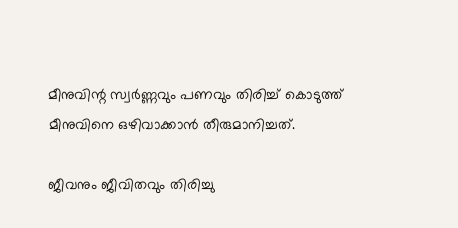മീനുവിന്റ സ്വർണ്ണവും പണവും തിരിച്ച് കൊടുത്ത് മീനുവിനെ ഒഴിവാക്കാൻ തീരുമാനിച്ചത്.

ജീവനും ജീവിതവും തിരിച്ചു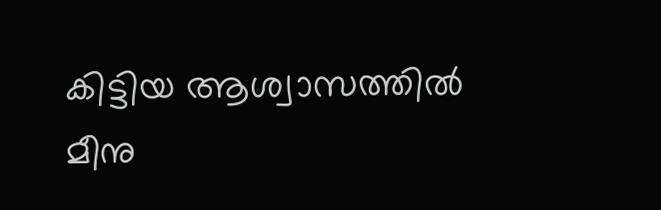കിട്ടിയ ആശ്വാസത്തിൽ മീനു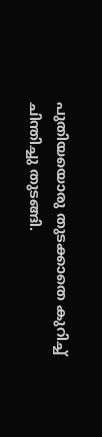പുതിയയൊരു തുടക്കാതെ കുറിച്ച് ചിന്തിച്ചു തുടങ്ങി.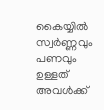കൈയ്യിൽ സ്വർണ്ണവും പണവും ഉള്ളത് അവൾക്ക്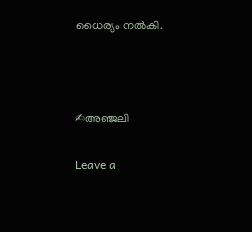ധൈര്യം നൽകി.



✍അഞ്ജലി

Leave a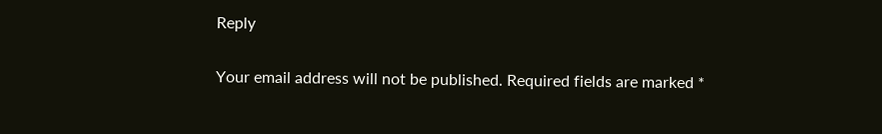Reply

Your email address will not be published. Required fields are marked *